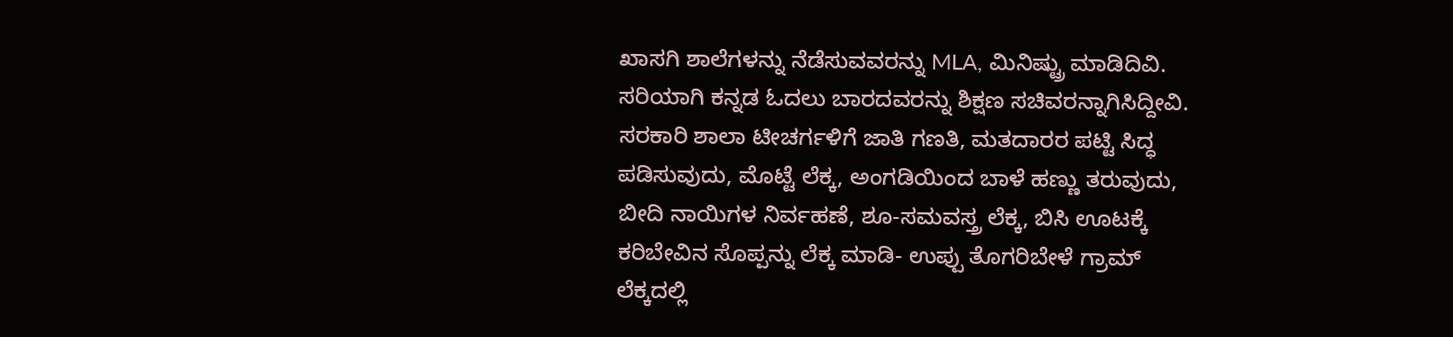ಖಾಸಗಿ ಶಾಲೆಗಳನ್ನು ನೆಡೆಸುವವರನ್ನು MLA, ಮಿನಿಷ್ಟ್ರು ಮಾಡಿದಿವಿ.
ಸರಿಯಾಗಿ ಕನ್ನಡ ಓದಲು ಬಾರದವರನ್ನು ಶಿಕ್ಷಣ ಸಚಿವರನ್ನಾಗಿಸಿದ್ದೀವಿ.
ಸರಕಾರಿ ಶಾಲಾ ಟೀಚರ್ಗಳಿಗೆ ಜಾತಿ ಗಣತಿ, ಮತದಾರರ ಪಟ್ಟಿ ಸಿದ್ಧ ಪಡಿಸುವುದು, ಮೊಟ್ಟೆ ಲೆಕ್ಕ, ಅಂಗಡಿಯಿಂದ ಬಾಳೆ ಹಣ್ಣು ತರುವುದು, ಬೀದಿ ನಾಯಿಗಳ ನಿರ್ವಹಣೆ, ಶೂ-ಸಮವಸ್ತ್ರ ಲೆಕ್ಕ, ಬಿಸಿ ಊಟಕ್ಕೆ ಕರಿಬೇವಿನ ಸೊಪ್ಪನ್ನು ಲೆಕ್ಕ ಮಾಡಿ- ಉಪ್ಪು ತೊಗರಿಬೇಳೆ ಗ್ರಾಮ್ ಲೆಕ್ಕದಲ್ಲಿ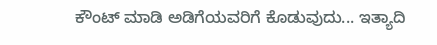ಕೌಂಟ್ ಮಾಡಿ ಅಡಿಗೆಯವರಿಗೆ ಕೊಡುವುದು... ಇತ್ಯಾದಿ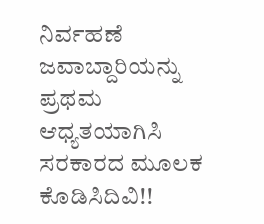ನಿರ್ವಹಣೆ ಜವಾಬ್ದಾರಿಯನ್ನು ಪ್ರಥಮ ಆಧ್ಯತಯಾಗಿಸಿ ಸರಕಾರದ ಮೂಲಕ ಕೊಡಿಸಿದಿವಿ!!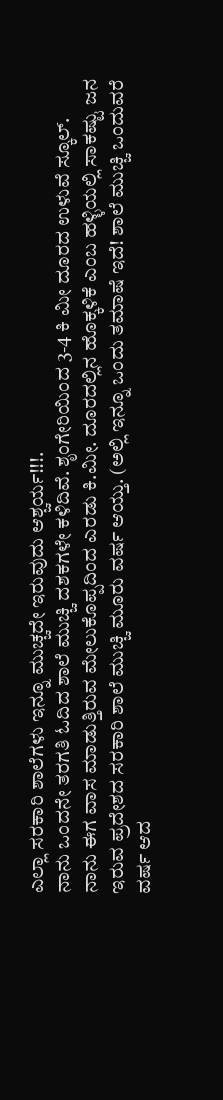ಎಲ್ಲಾ ಸರಕಾರಿ ಶಾಲೆಗಳು ಇನ್ನೂ ಮುಚ್ಚದೇ ಇರುವುದು ಆಶ್ಚರ್ಯ!!!.
ನಾನು ಒಂದನೇ ತರಗತಿ ಓದಿದ ಶಾಲೆ ಮುಚ್ಚಿ ದಶಕಗಳೇ ಕಳಿದಿವೆ. ಶೃಂಗೇರಿಯಿಂದ 3-4 ಕಿ ಮೀ ದೂರದ ಉಳುವೆ ಸ್ಕೂಲ್.
ನಾನು ಈಗ ವಾಸ ಮಾಡುತ್ತಿರುವ ಮೇಲುಕೊಪ್ಪದಿಂದ ಎರಡು ಕಿ.ಮೀ. ದೂರದಲ್ಲಿನ ಹೊಕ್ಕಳಿಕೆ ಎಂಬ ಹಳ್ಳಿಯಲ್ಲಿ ಸಾಕಷ್ಟು ಜನ ಇರುವ ಪ್ರದೇಶದ ಸರಕಾರಿ ಶಾಲೆ ಮುಚ್ಚಿ ಮೂರು ವರ್ಷ ಆಯ್ತು. (ಅಲ್ಲಿ ಇನ್ನೂ ಒಂದು ತಮಾಷೆ ಇದೆ! ಶಾಲೆ ಮುಚ್ಚಿ ಒಂದುವರೆ ವರ್ಷ ಆದ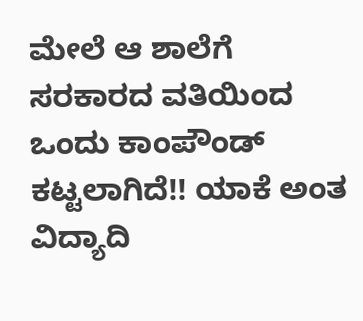ಮೇಲೆ ಆ ಶಾಲೆಗೆ ಸರಕಾರದ ವತಿಯಿಂದ ಒಂದು ಕಾಂಪೌಂಡ್ ಕಟ್ಟಲಾಗಿದೆ!! ಯಾಕೆ ಅಂತ ವಿದ್ಯಾದಿ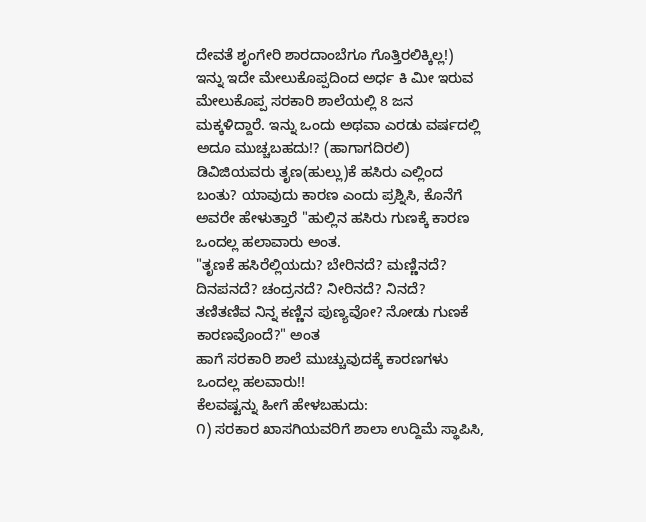ದೇವತೆ ಶೃಂಗೇರಿ ಶಾರದಾಂಬೆಗೂ ಗೊತ್ತಿರಲಿಕ್ಕಿಲ್ಲ!)
ಇನ್ನು ಇದೇ ಮೇಲುಕೊಪ್ಪದಿಂದ ಅರ್ಧ ಕಿ ಮೀ ಇರುವ ಮೇಲುಕೊಪ್ಪ ಸರಕಾರಿ ಶಾಲೆಯಲ್ಲಿ 8 ಜನ ಮಕ್ಕಳಿದ್ದಾರೆ. ಇನ್ನು ಒಂದು ಅಥವಾ ಎರಡು ವರ್ಷದಲ್ಲಿ ಅದೂ ಮುಚ್ಚಬಹದು!? (ಹಾಗಾಗದಿರಲಿ)
ಡಿವಿಜಿಯವರು ತೃಣ(ಹುಲ್ಲು)ಕೆ ಹಸಿರು ಎಲ್ಲಿಂದ ಬಂತು? ಯಾವುದು ಕಾರಣ ಎಂದು ಪ್ರಶ್ನಿಸಿ, ಕೊನೆಗೆ ಅವರೇ ಹೇಳುತ್ತಾರೆ "ಹುಲ್ಲಿನ ಹಸಿರು ಗುಣಕ್ಕೆ ಕಾರಣ ಒಂದಲ್ಲ ಹಲಾವಾರು ಅಂತ.
"ತೃಣಕೆ ಹಸಿರೆಲ್ಲಿಯದು? ಬೇರಿನದೆ? ಮಣ್ಣಿನದೆ? ದಿನಪನದೆ? ಚಂದ್ರನದೆ? ನೀರಿನದೆ? ನಿನದೆ?
ತಣಿತಣಿವ ನಿನ್ನ ಕಣ್ಣಿನ ಪುಣ್ಯವೋ? ನೋಡು ಗುಣಕೆ ಕಾರಣವೊಂದೆ?" ಅಂತ
ಹಾಗೆ ಸರಕಾರಿ ಶಾಲೆ ಮುಚ್ಚುವುದಕ್ಕೆ ಕಾರಣಗಳು ಒಂದಲ್ಲ ಹಲವಾರು!!
ಕೆಲವಷ್ಟನ್ನು ಹೀಗೆ ಹೇಳಬಹುದು:
೧) ಸರಕಾರ ಖಾಸಗಿಯವರಿಗೆ ಶಾಲಾ ಉದ್ದಿಮೆ ಸ್ಥಾಪಿಸಿ,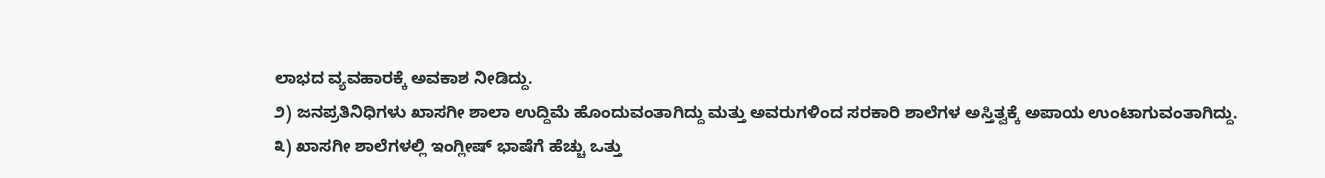ಲಾಭದ ವ್ಯವಹಾರಕ್ಕೆ ಅವಕಾಶ ನೀಡಿದ್ದು.
೨) ಜನಪ್ರತಿನಿಧಿಗಳು ಖಾಸಗೀ ಶಾಲಾ ಉದ್ದಿಮೆ ಹೊಂದುವಂತಾಗಿದ್ದು ಮತ್ತು ಅವರುಗಳಿಂದ ಸರಕಾರಿ ಶಾಲೆಗಳ ಅಸ್ತಿತ್ವಕ್ಕೆ ಅಪಾಯ ಉಂಟಾಗುವಂತಾಗಿದ್ದು.
೩) ಖಾಸಗೀ ಶಾಲೆಗಳಲ್ಲಿ ಇಂಗ್ಲೀಷ್ ಭಾಷೆಗೆ ಹೆಚ್ಚು ಒತ್ತು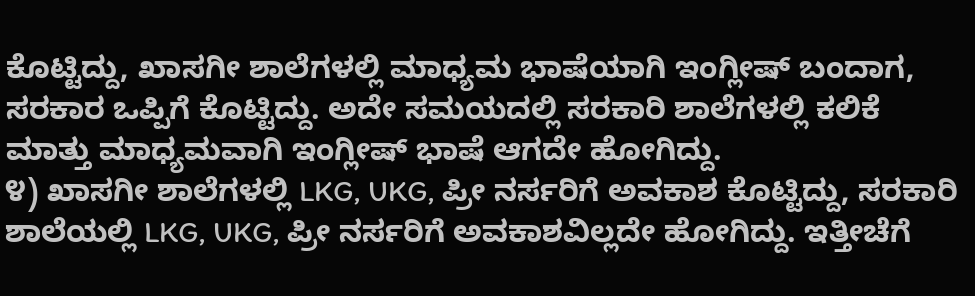ಕೊಟ್ಟಿದ್ದು, ಖಾಸಗೀ ಶಾಲೆಗಳಲ್ಲಿ ಮಾಧ್ಯಮ ಭಾಷೆಯಾಗಿ ಇಂಗ್ಲೀಷ್ ಬಂದಾಗ, ಸರಕಾರ ಒಪ್ಪಿಗೆ ಕೊಟ್ಟಿದ್ದು. ಅದೇ ಸಮಯದಲ್ಲಿ ಸರಕಾರಿ ಶಾಲೆಗಳಲ್ಲಿ ಕಲಿಕೆ ಮಾತ್ತು ಮಾಧ್ಯಮವಾಗಿ ಇಂಗ್ಲೀಷ್ ಭಾಷೆ ಆಗದೇ ಹೋಗಿದ್ದು.
೪) ಖಾಸಗೀ ಶಾಲೆಗಳಲ್ಲಿ LKG, UKG, ಪ್ರೀ ನರ್ಸರಿಗೆ ಅವಕಾಶ ಕೊಟ್ಟಿದ್ದು, ಸರಕಾರಿ ಶಾಲೆಯಲ್ಲಿ LKG, UKG, ಪ್ರೀ ನರ್ಸರಿಗೆ ಅವಕಾಶವಿಲ್ಲದೇ ಹೋಗಿದ್ದು. ಇತ್ತೀಚೆಗೆ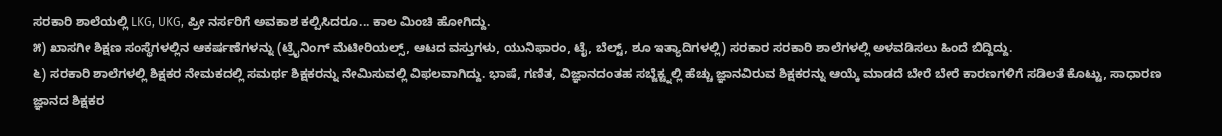ಸರಕಾರಿ ಶಾಲೆಯಲ್ಲಿ LKG, UKG, ಪ್ರೀ ನರ್ಸರಿಗೆ ಅವಕಾಶ ಕಲ್ಪಿಸಿದರೂ... ಕಾಲ ಮಿಂಚಿ ಹೋಗಿದ್ದು.
೫) ಖಾಸಗೀ ಶಿಕ್ಷಣ ಸಂಸ್ಥೆಗಳಲ್ಲಿನ ಆಕರ್ಷಣೆಗಳನ್ನು (ಟ್ರೈನಿಂಗ್ ಮೆಟೀರಿಯಲ್ಸ್, ಆಟದ ವಸ್ತುಗಳು, ಯುನಿಫಾರಂ, ಟೈ, ಬೆಲ್ಟ್, ಶೂ ಇತ್ಯಾದಿಗಳಲ್ಲಿ) ಸರಕಾರ ಸರಕಾರಿ ಶಾಲೆಗಳಲ್ಲಿ ಅಳವಡಿಸಲು ಹಿಂದೆ ಬಿದ್ದಿದ್ದು.
೬) ಸರಕಾರಿ ಶಾಲೆಗಳಲ್ಲಿ ಶಿಕ್ಷಕರ ನೇಮಕದಲ್ಲಿ ಸಮರ್ಥ ಶಿಕ್ಷಕರನ್ನು ನೇಮಿಸುವಲ್ಲಿ ವಿಫಲವಾಗಿದ್ದು. ಭಾಷೆ, ಗಣಿತ, ವಿಜ್ಞಾನದಂತಹ ಸಬ್ಜೆಕ್ಟ್ನಲ್ಲಿ ಹೆಚ್ಚು ಜ್ಞಾನವಿರುವ ಶಿಕ್ಷಕರನ್ನು ಆಯ್ಕೆ ಮಾಡದೆ ಬೇರೆ ಬೇರೆ ಕಾರಣಗಳಿಗೆ ಸಡಿಲತೆ ಕೊಟ್ಟು, ಸಾಧಾರಣ ಜ್ಞಾನದ ಶಿಕ್ಷಕರ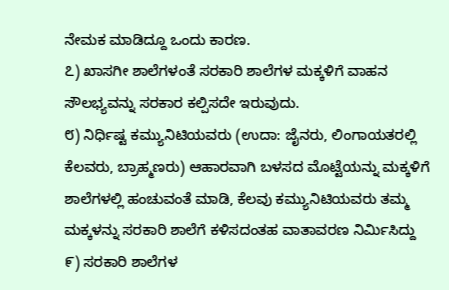ನೇಮಕ ಮಾಡಿದ್ದೂ ಒಂದು ಕಾರಣ.
೭) ಖಾಸಗೀ ಶಾಲೆಗಳಂತೆ ಸರಕಾರಿ ಶಾಲೆಗಳ ಮಕ್ಕಳಿಗೆ ವಾಹನ ಸೌಲಭ್ಯವನ್ನು ಸರಕಾರ ಕಲ್ಪಿಸದೇ ಇರುವುದು.
೮) ನಿರ್ಧಿಷ್ಟ ಕಮ್ಯುನಿಟಿಯವರು (ಉದಾ: ಜೈನರು, ಲಿಂಗಾಯತರಲ್ಲಿ ಕೆಲವರು, ಬ್ರಾಹ್ಮಣರು) ಆಹಾರವಾಗಿ ಬಳಸದ ಮೊಟ್ಟೆಯನ್ನು ಮಕ್ಕಳಿಗೆ ಶಾಲೆಗಳಲ್ಲಿ ಹಂಚುವಂತೆ ಮಾಡಿ, ಕೆಲವು ಕಮ್ಯುನಿಟಿಯವರು ತಮ್ಮ ಮಕ್ಕಳನ್ನು ಸರಕಾರಿ ಶಾಲೆಗೆ ಕಳಿಸದಂತಹ ವಾತಾವರಣ ನಿರ್ಮಿಸಿದ್ದು
೯) ಸರಕಾರಿ ಶಾಲೆಗಳ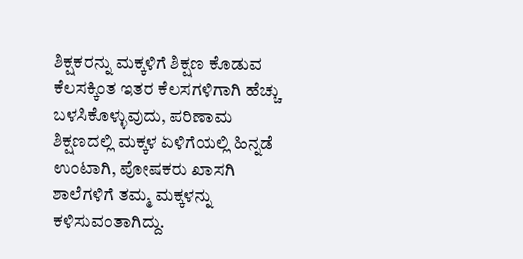ಶಿಕ್ಷಕರನ್ನು ಮಕ್ಕಳಿಗೆ ಶಿಕ್ಷಣ ಕೊಡುವ ಕೆಲಸಕ್ಕಿಂತ ಇತರ ಕೆಲಸಗಳಿಗಾಗಿ ಹೆಚ್ಚು ಬಳಸಿಕೊಳ್ಳುವುದು, ಪರಿಣಾಮ ಶಿಕ್ಷಣದಲ್ಲಿ ಮಕ್ಕಳ ಏಳಿಗೆಯಲ್ಲಿ ಹಿನ್ನಡೆ ಉಂಟಾಗಿ, ಪೋಷಕರು ಖಾಸಗಿ ಶಾಲೆಗಳಿಗೆ ತಮ್ಮ ಮಕ್ಕಳನ್ನು ಕಳಿಸುವಂತಾಗಿದ್ದು.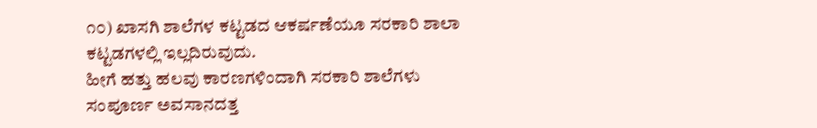೧೦) ಖಾಸಗಿ ಶಾಲೆಗಳ ಕಟ್ಟಡದ ಆಕರ್ಷಣೆಯೂ ಸರಕಾರಿ ಶಾಲಾ ಕಟ್ಟಡಗಳಲ್ಲಿ ಇಲ್ಲದಿರುವುದು.
ಹೀಗೆ ಹತ್ತು ಹಲವು ಕಾರಣಗಳಿಂದಾಗಿ ಸರಕಾರಿ ಶಾಲೆಗಳು ಸಂಪೂರ್ಣ ಅವಸಾನದತ್ತ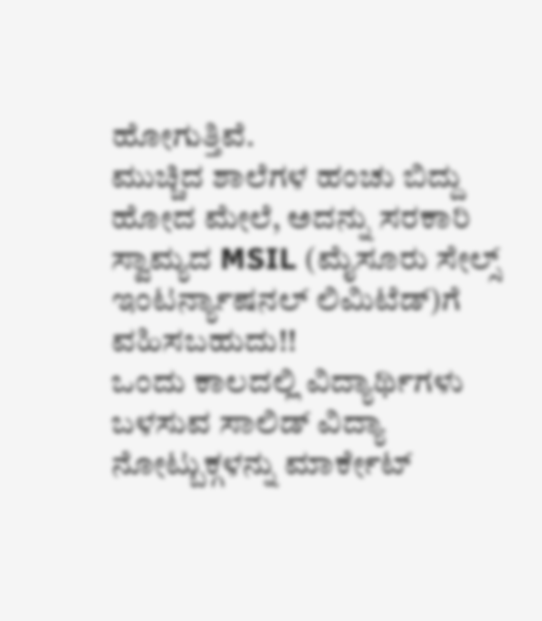ಹೋಗುತ್ತಿವೆ.
ಮುಚ್ಚಿದ ಶಾಲೆಗಳ ಹಂಚು ಬಿದ್ದು ಹೋದ ಮೇಲೆ, ಅದನ್ನು ಸರಕಾರಿ ಸ್ವಾಮ್ಯದ MSIL (ಮೈಸೂರು ಸೇಲ್ಸ್ ಇಂಟರ್ನ್ಯಾಷನಲ್ ಲಿಮಿಟೆಡ್)ಗೆ ವಹಿಸಬಹುದು!!
ಒಂದು ಕಾಲದಲ್ಲಿ ವಿದ್ಯಾರ್ಥಿಗಳು ಬಳಸುವ ಸಾಲಿಡ್ ವಿದ್ಯಾ ನೋಟ್ಬುಕ್ಗಳನ್ನು ಮಾರ್ಕೇಟ್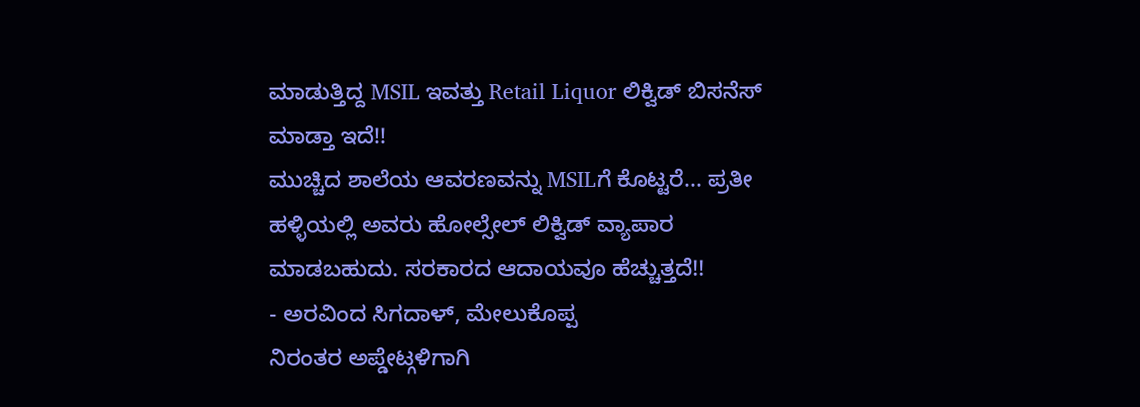ಮಾಡುತ್ತಿದ್ದ MSIL ಇವತ್ತು Retail Liquor ಲಿಕ್ವಿಡ್ ಬಿಸನೆಸ್ ಮಾಡ್ತಾ ಇದೆ!!
ಮುಚ್ಚಿದ ಶಾಲೆಯ ಆವರಣವನ್ನು MSILಗೆ ಕೊಟ್ಟರೆ... ಪ್ರತೀ ಹಳ್ಳಿಯಲ್ಲಿ ಅವರು ಹೋಲ್ಸೇಲ್ ಲಿಕ್ವಿಡ್ ವ್ಯಾಪಾರ ಮಾಡಬಹುದು. ಸರಕಾರದ ಆದಾಯವೂ ಹೆಚ್ಚುತ್ತದೆ!!
- ಅರವಿಂದ ಸಿಗದಾಳ್, ಮೇಲುಕೊಪ್ಪ
ನಿರಂತರ ಅಪ್ಡೇಟ್ಗಳಿಗಾಗಿ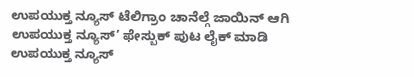ಉಪಯುಕ್ತ ನ್ಯೂಸ್ ಟೆಲಿಗ್ರಾಂ ಚಾನೆಲ್ಗೆ ಜಾಯಿನ್ ಆಗಿ
ಉಪಯುಕ್ತ ನ್ಯೂಸ್’ ಫೇಸ್ಬುಕ್ ಪುಟ ಲೈಕ್ ಮಾಡಿ
ಉಪಯುಕ್ತ ನ್ಯೂಸ್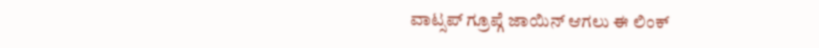ವಾಟ್ಸಪ್ ಗ್ರೂಪ್ಗೆ ಜಾಯಿನ್ ಆಗಲು ಈ ಲಿಂಕ್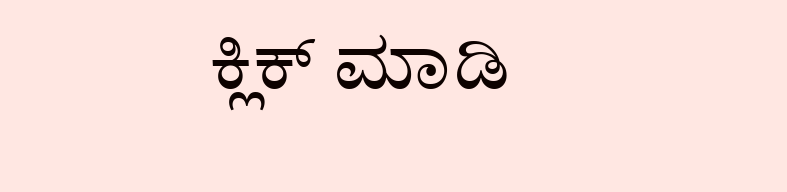ಕ್ಲಿಕ್ ಮಾಡಿ